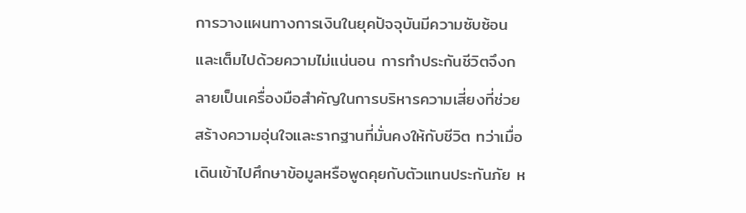การวางแผนทางการเงินในยุคปัจจุบันมีความซับซ้อนและเต็มไปด้วยความไม่แน่นอน การทำประกันชีวิตจึงกลายเป็นเครื่องมือสำคัญในการบริหารความเสี่ยงที่ช่วยสร้างความอุ่นใจและรากฐานที่มั่นคงให้กับชีวิต ทว่าเมื่อเดินเข้าไปศึกษาข้อมูลหรือพูดคุยกับตัวแทนประกันภัย ห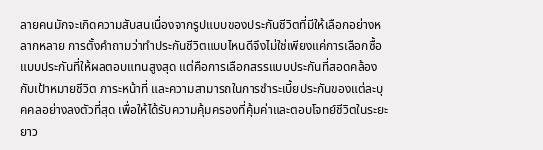ลายคนมักจะเกิดความสับสนเนื่องจากรูปแบบของประกันชีวิตที่มีให้เลือกอย่างหลากหลาย การตั้งคำถามว่าทำประกันชีวิตแบบไหนดีจึงไม่ใช่เพียงแค่การเลือกซื้อแบบประกันที่ให้ผลตอบแทนสูงสุด แต่คือการเลือกสรรแบบประกันที่สอดคล้องกับเป้าหมายชีวิต ภาระหน้าที่ และความสามารถในการชำระเบี้ยประกันของแต่ละบุคคลอย่างลงตัวที่สุด เพื่อให้ได้รับความคุ้มครองที่คุ้มค่าและตอบโจทย์ชีวิตในระยะยาว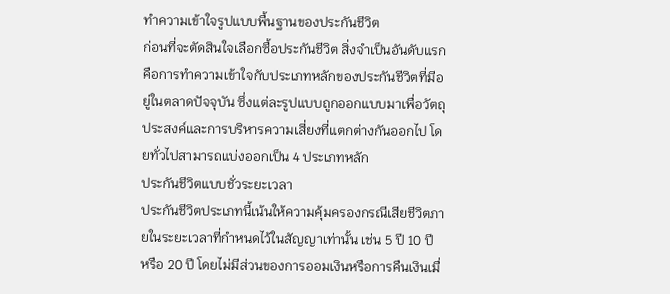ทำความเข้าใจรูปแบบพื้นฐานของประกันชีวิต
ก่อนที่จะตัดสินใจเลือกซื้อประกันชีวิต สิ่งจำเป็นอันดับแรกคือการทำความเข้าใจกับประเภทหลักของประกันชีวิตที่มีอยู่ในตลาดปัจจุบัน ซึ่งแต่ละรูปแบบถูกออกแบบมาเพื่อวัตถุประสงค์และการบริหารความเสี่ยงที่แตกต่างกันออกไป โดยทั่วไปสามารถแบ่งออกเป็น 4 ประเภทหลัก
ประกันชีวิตแบบชั่วระยะเวลา
ประกันชีวิตประเภทนี้เน้นให้ความคุ้มครองกรณีเสียชีวิตภายในระยะเวลาที่กำหนดไว้ในสัญญาเท่านั้น เช่น 5 ปี 10 ปี หรือ 20 ปี โดยไม่มีส่วนของการออมเงินหรือการคืนเงินเมื่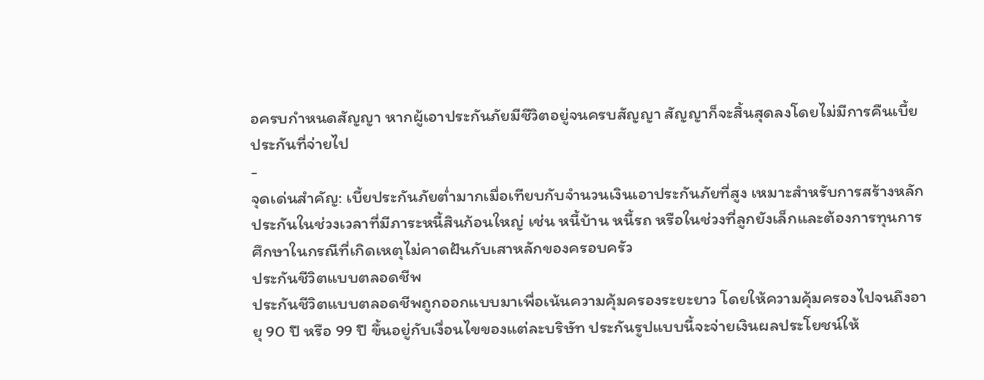อครบกำหนดสัญญา หากผู้เอาประกันภัยมีชีวิตอยู่จนครบสัญญา สัญญาก็จะสิ้นสุดลงโดยไม่มีการคืนเบี้ยประกันที่จ่ายไป
-
จุดเด่นสำคัญ: เบี้ยประกันภัยต่ำมากเมื่อเทียบกับจำนวนเงินเอาประกันภัยที่สูง เหมาะสำหรับการสร้างหลักประกันในช่วงเวลาที่มีภาระหนี้สินก้อนใหญ่ เช่น หนี้บ้าน หนี้รถ หรือในช่วงที่ลูกยังเล็กและต้องการทุนการศึกษาในกรณีที่เกิดเหตุไม่คาดฝันกับเสาหลักของครอบครัว
ประกันชีวิตแบบตลอดชีพ
ประกันชีวิตแบบตลอดชีพถูกออกแบบมาเพื่อเน้นความคุ้มครองระยะยาว โดยให้ความคุ้มครองไปจนถึงอายุ 90 ปี หรือ 99 ปี ขึ้นอยู่กับเงื่อนไขของแต่ละบริษัท ประกันรูปแบบนี้จะจ่ายเงินผลประโยชน์ให้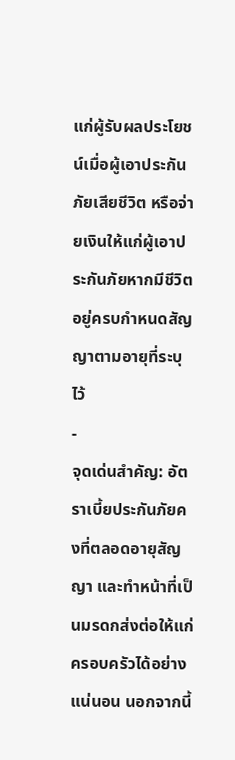แก่ผู้รับผลประโยชน์เมื่อผู้เอาประกันภัยเสียชีวิต หรือจ่ายเงินให้แก่ผู้เอาประกันภัยหากมีชีวิตอยู่ครบกำหนดสัญญาตามอายุที่ระบุไว้
-
จุดเด่นสำคัญ: อัตราเบี้ยประกันภัยคงที่ตลอดอายุสัญญา และทำหน้าที่เป็นมรดกส่งต่อให้แก่ครอบครัวได้อย่างแน่นอน นอกจากนี้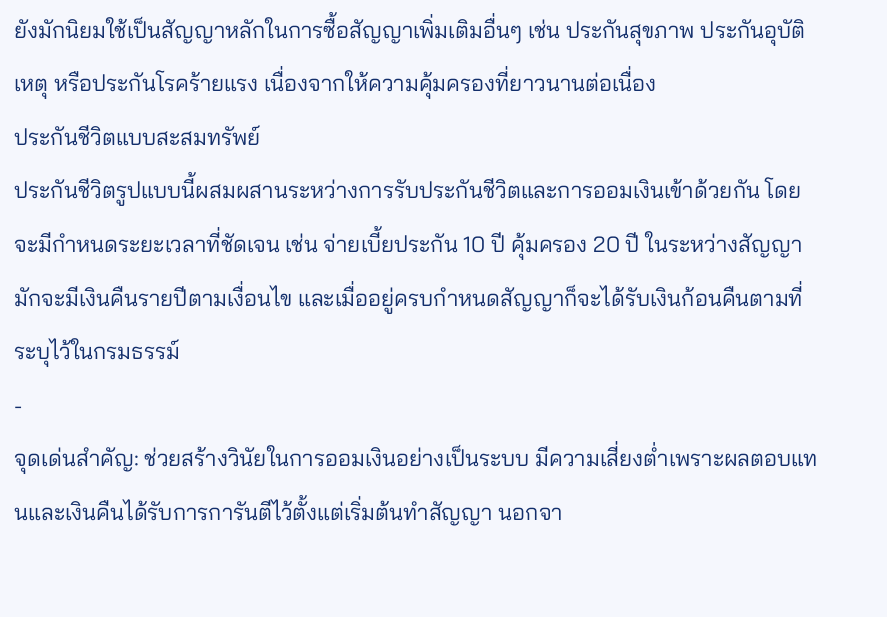ยังมักนิยมใช้เป็นสัญญาหลักในการซื้อสัญญาเพิ่มเติมอื่นๆ เช่น ประกันสุขภาพ ประกันอุบัติเหตุ หรือประกันโรคร้ายแรง เนื่องจากให้ความคุ้มครองที่ยาวนานต่อเนื่อง
ประกันชีวิตแบบสะสมทรัพย์
ประกันชีวิตรูปแบบนี้ผสมผสานระหว่างการรับประกันชีวิตและการออมเงินเข้าด้วยกัน โดยจะมีกำหนดระยะเวลาที่ชัดเจน เช่น จ่ายเบี้ยประกัน 10 ปี คุ้มครอง 20 ปี ในระหว่างสัญญามักจะมีเงินคืนรายปีตามเงื่อนไข และเมื่ออยู่ครบกำหนดสัญญาก็จะได้รับเงินก้อนคืนตามที่ระบุไว้ในกรมธรรม์
-
จุดเด่นสำคัญ: ช่วยสร้างวินัยในการออมเงินอย่างเป็นระบบ มีความเสี่ยงต่ำเพราะผลตอบแทนและเงินคืนได้รับการการันตีไว้ตั้งแต่เริ่มต้นทำสัญญา นอกจา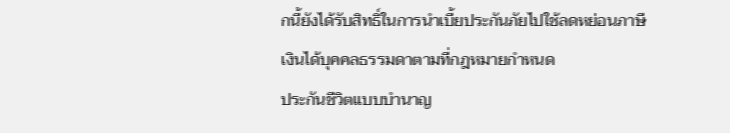กนี้ยังได้รับสิทธิ์ในการนำเบี้ยประกันภัยไปใช้ลดหย่อนภาษีเงินได้บุคคลธรรมดาตามที่กฎหมายกำหนด
ประกันชีวิตแบบบำนาญ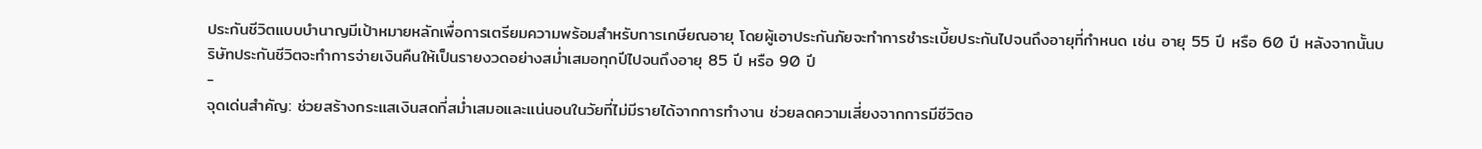ประกันชีวิตแบบบำนาญมีเป้าหมายหลักเพื่อการเตรียมความพร้อมสำหรับการเกษียณอายุ โดยผู้เอาประกันภัยจะทำการชำระเบี้ยประกันไปจนถึงอายุที่กำหนด เช่น อายุ 55 ปี หรือ 60 ปี หลังจากนั้นบริษัทประกันชีวิตจะทำการจ่ายเงินคืนให้เป็นรายงวดอย่างสม่ำเสมอทุกปีไปจนถึงอายุ 85 ปี หรือ 90 ปี
-
จุดเด่นสำคัญ: ช่วยสร้างกระแสเงินสดที่สม่ำเสมอและแน่นอนในวัยที่ไม่มีรายได้จากการทำงาน ช่วยลดความเสี่ยงจากการมีชีวิตอ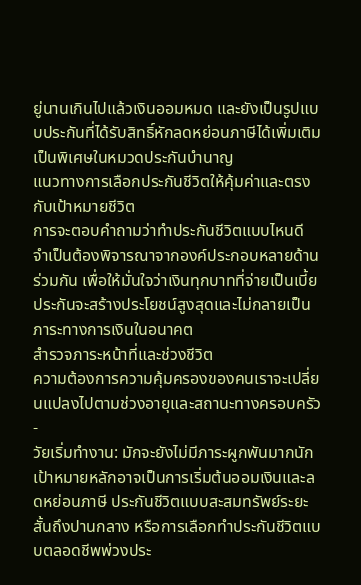ยู่นานเกินไปแล้วเงินออมหมด และยังเป็นรูปแบบประกันที่ได้รับสิทธิ์หักลดหย่อนภาษีได้เพิ่มเติมเป็นพิเศษในหมวดประกันบำนาญ
แนวทางการเลือกประกันชีวิตให้คุ้มค่าและตรงกับเป้าหมายชีวิต
การจะตอบคำถามว่าทำประกันชีวิตแบบไหนดี จำเป็นต้องพิจารณาจากองค์ประกอบหลายด้านร่วมกัน เพื่อให้มั่นใจว่าเงินทุกบาทที่จ่ายเป็นเบี้ยประกันจะสร้างประโยชน์สูงสุดและไม่กลายเป็นภาระทางการเงินในอนาคต
สำรวจภาระหน้าที่และช่วงชีวิต
ความต้องการความคุ้มครองของคนเราจะเปลี่ยนแปลงไปตามช่วงอายุและสถานะทางครอบครัว
-
วัยเริ่มทำงาน: มักจะยังไม่มีภาระผูกพันมากนัก เป้าหมายหลักอาจเป็นการเริ่มต้นออมเงินและลดหย่อนภาษี ประกันชีวิตแบบสะสมทรัพย์ระยะสั้นถึงปานกลาง หรือการเลือกทำประกันชีวิตแบบตลอดชีพพ่วงประ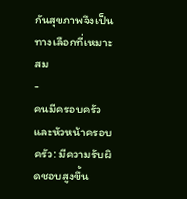กันสุขภาพจึงเป็นทางเลือกที่เหมาะสม
-
คนมีครอบครัวและหัวหน้าครอบครัว: มีความรับผิดชอบสูงขึ้น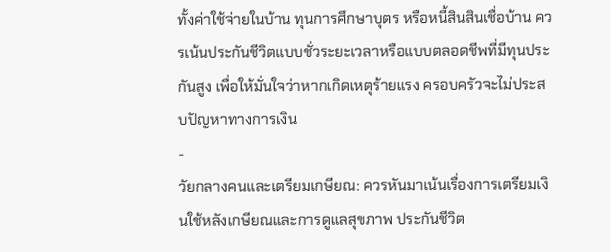ทั้งค่าใช้จ่ายในบ้าน ทุนการศึกษาบุตร หรือหนี้สินสินเชื่อบ้าน ควรเน้นประกันชีวิตแบบชั่วระยะเวลาหรือแบบตลอดชีพที่มีทุนประกันสูง เพื่อให้มั่นใจว่าหากเกิดเหตุร้ายแรง ครอบครัวจะไม่ประสบปัญหาทางการเงิน
-
วัยกลางคนและเตรียมเกษียณ: ควรหันมาเน้นเรื่องการเตรียมเงินใช้หลังเกษียณและการดูแลสุขภาพ ประกันชีวิต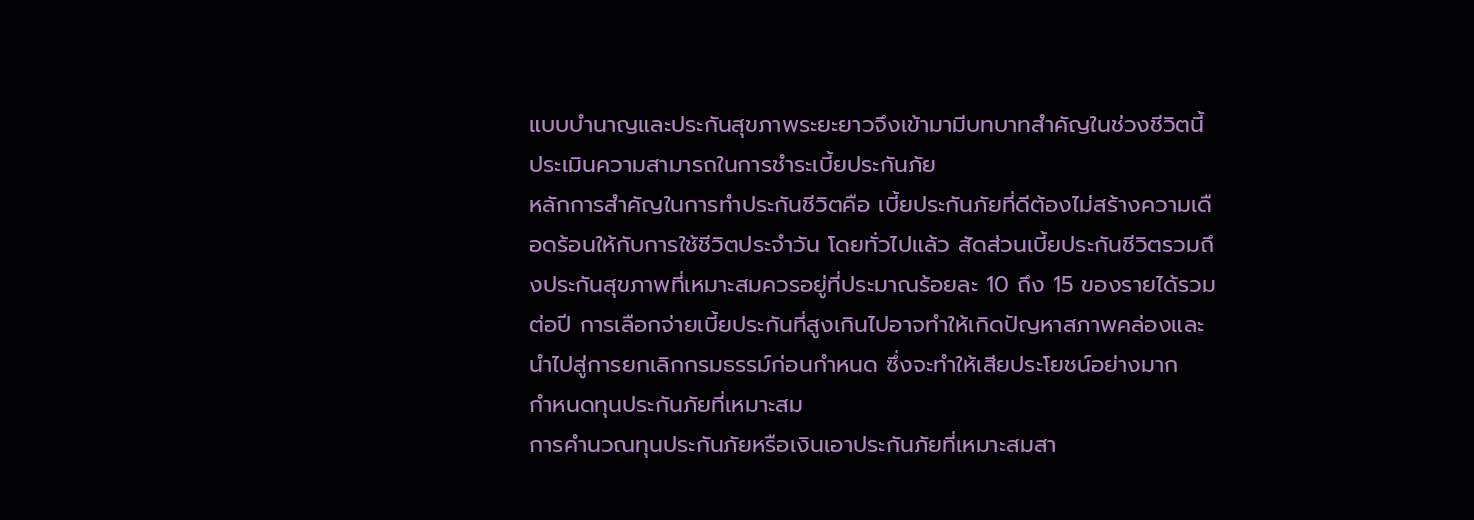แบบบำนาญและประกันสุขภาพระยะยาวจึงเข้ามามีบทบาทสำคัญในช่วงชีวิตนี้
ประเมินความสามารถในการชำระเบี้ยประกันภัย
หลักการสำคัญในการทำประกันชีวิตคือ เบี้ยประกันภัยที่ดีต้องไม่สร้างความเดือดร้อนให้กับการใช้ชีวิตประจำวัน โดยทั่วไปแล้ว สัดส่วนเบี้ยประกันชีวิตรวมถึงประกันสุขภาพที่เหมาะสมควรอยู่ที่ประมาณร้อยละ 10 ถึง 15 ของรายได้รวมต่อปี การเลือกจ่ายเบี้ยประกันที่สูงเกินไปอาจทำให้เกิดปัญหาสภาพคล่องและนำไปสู่การยกเลิกกรมธรรม์ก่อนกำหนด ซึ่งจะทำให้เสียประโยชน์อย่างมาก
กำหนดทุนประกันภัยที่เหมาะสม
การคำนวณทุนประกันภัยหรือเงินเอาประกันภัยที่เหมาะสมสา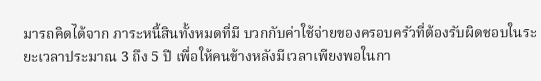มารถคิดได้จาก ภาระหนี้สินทั้งหมดที่มี บวกกับค่าใช้จ่ายของครอบครัวที่ต้องรับผิดชอบในระยะเวลาประมาณ 3 ถึง 5 ปี เพื่อให้คนข้างหลังมีเวลาเพียงพอในกา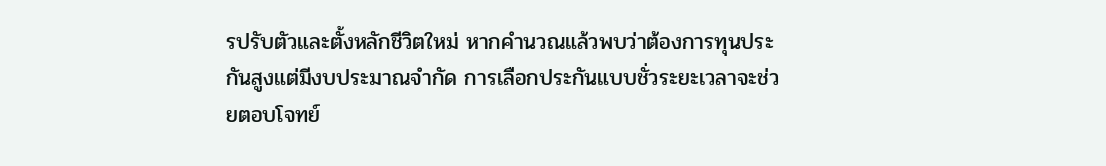รปรับตัวและตั้งหลักชีวิตใหม่ หากคำนวณแล้วพบว่าต้องการทุนประกันสูงแต่มีงบประมาณจำกัด การเลือกประกันแบบชั่วระยะเวลาจะช่วยตอบโจทย์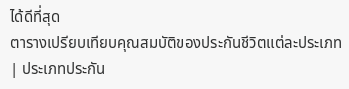ได้ดีที่สุด
ตารางเปรียบเทียบคุณสมบัติของประกันชีวิตแต่ละประเภท
| ประเภทประกัน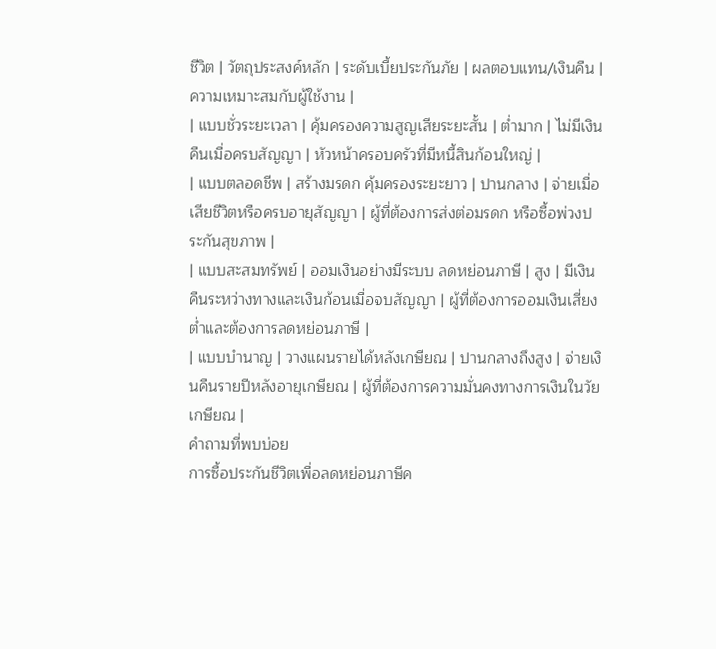ชีวิต | วัตถุประสงค์หลัก | ระดับเบี้ยประกันภัย | ผลตอบแทน/เงินคืน | ความเหมาะสมกับผู้ใช้งาน |
| แบบชั่วระยะเวลา | คุ้มครองความสูญเสียระยะสั้น | ต่ำมาก | ไม่มีเงินคืนเมื่อครบสัญญา | หัวหน้าครอบครัวที่มีหนี้สินก้อนใหญ่ |
| แบบตลอดชีพ | สร้างมรดก คุ้มครองระยะยาว | ปานกลาง | จ่ายเมื่อเสียชีวิตหรือครบอายุสัญญา | ผู้ที่ต้องการส่งต่อมรดก หรือซื้อพ่วงประกันสุขภาพ |
| แบบสะสมทรัพย์ | ออมเงินอย่างมีระบบ ลดหย่อนภาษี | สูง | มีเงินคืนระหว่างทางและเงินก้อนเมื่อจบสัญญา | ผู้ที่ต้องการออมเงินเสี่ยงต่ำและต้องการลดหย่อนภาษี |
| แบบบำนาญ | วางแผนรายได้หลังเกษียณ | ปานกลางถึงสูง | จ่ายเงินคืนรายปีหลังอายุเกษียณ | ผู้ที่ต้องการความมั่นคงทางการเงินในวัยเกษียณ |
คำถามที่พบบ่อย
การซื้อประกันชีวิตเพื่อลดหย่อนภาษีค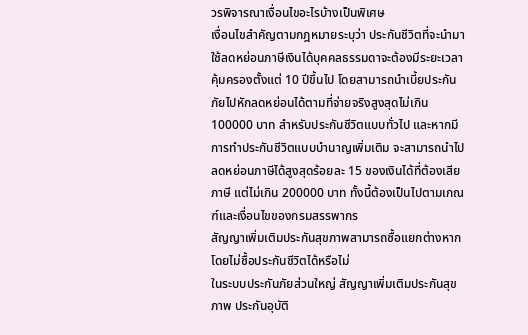วรพิจารณาเงื่อนไขอะไรบ้างเป็นพิเศษ
เงื่อนไขสำคัญตามกฎหมายระบุว่า ประกันชีวิตที่จะนำมาใช้ลดหย่อนภาษีเงินได้บุคคลธรรมดาจะต้องมีระยะเวลาคุ้มครองตั้งแต่ 10 ปีขึ้นไป โดยสามารถนำเบี้ยประกันภัยไปหักลดหย่อนได้ตามที่จ่ายจริงสูงสุดไม่เกิน 100000 บาท สำหรับประกันชีวิตแบบทั่วไป และหากมีการทำประกันชีวิตแบบบำนาญเพิ่มเติม จะสามารถนำไปลดหย่อนภาษีได้สูงสุดร้อยละ 15 ของเงินได้ที่ต้องเสียภาษี แต่ไม่เกิน 200000 บาท ทั้งนี้ต้องเป็นไปตามเกณฑ์และเงื่อนไขของกรมสรรพากร
สัญญาเพิ่มเติมประกันสุขภาพสามารถซื้อแยกต่างหากโดยไม่ซื้อประกันชีวิตได้หรือไม่
ในระบบประกันภัยส่วนใหญ่ สัญญาเพิ่มเติมประกันสุขภาพ ประกันอุบัติ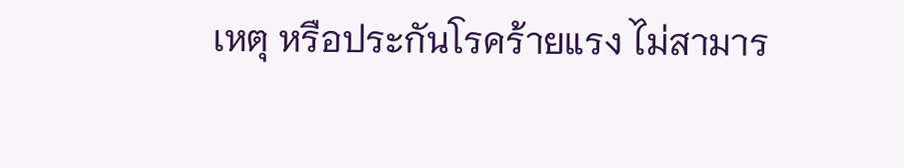เหตุ หรือประกันโรคร้ายแรง ไม่สามาร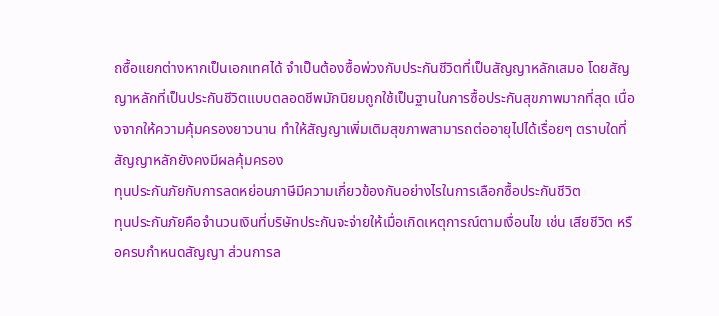ถซื้อแยกต่างหากเป็นเอกเทศได้ จำเป็นต้องซื้อพ่วงกับประกันชีวิตที่เป็นสัญญาหลักเสมอ โดยสัญญาหลักที่เป็นประกันชีวิตแบบตลอดชีพมักนิยมถูกใช้เป็นฐานในการซื้อประกันสุขภาพมากที่สุด เนื่องจากให้ความคุ้มครองยาวนาน ทำให้สัญญาเพิ่มเติมสุขภาพสามารถต่ออายุไปได้เรื่อยๆ ตราบใดที่สัญญาหลักยังคงมีผลคุ้มครอง
ทุนประกันภัยกับการลดหย่อนภาษีมีความเกี่ยวข้องกันอย่างไรในการเลือกซื้อประกันชีวิต
ทุนประกันภัยคือจำนวนเงินที่บริษัทประกันจะจ่ายให้เมื่อเกิดเหตุการณ์ตามเงื่อนไข เช่น เสียชีวิต หรือครบกำหนดสัญญา ส่วนการล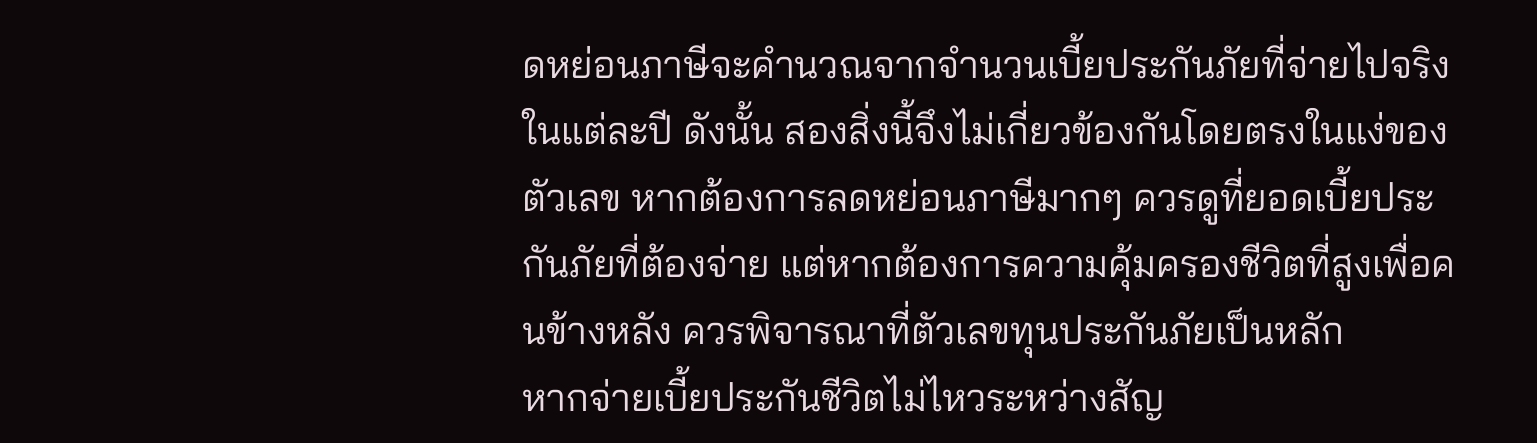ดหย่อนภาษีจะคำนวณจากจำนวนเบี้ยประกันภัยที่จ่ายไปจริงในแต่ละปี ดังนั้น สองสิ่งนี้จึงไม่เกี่ยวข้องกันโดยตรงในแง่ของตัวเลข หากต้องการลดหย่อนภาษีมากๆ ควรดูที่ยอดเบี้ยประกันภัยที่ต้องจ่าย แต่หากต้องการความคุ้มครองชีวิตที่สูงเพื่อคนข้างหลัง ควรพิจารณาที่ตัวเลขทุนประกันภัยเป็นหลัก
หากจ่ายเบี้ยประกันชีวิตไม่ไหวระหว่างสัญ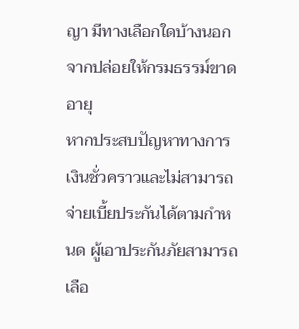ญา มีทางเลือกใดบ้างนอกจากปล่อยให้กรมธรรม์ขาดอายุ
หากประสบปัญหาทางการเงินชั่วคราวและไม่สามารถจ่ายเบี้ยประกันได้ตามกำหนด ผู้เอาประกันภัยสามารถเลือ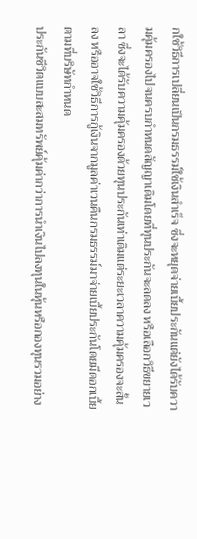กใช้วิธีการเปลี่ยนเป็นกรมธรรม์ใช้เงินสำเร็จ ซึ่งจะหยุดจ่ายเบี้ยประกันแต่ยังได้รับความคุ้มครองไปจนครบกำหนดสัญญาเดิมโดยที่ทุนประกันจะลดลง หรือเลือกวิธีขยายเวลา ซึ่งจะได้รับความคุ้มครองด้วยทุนประกันเท่าเดิมแต่ระยะเวลาความคุ้มครองจะสั้นลง หรืออาจใช้วิธีการกู้เงินจากมูลค่าเวนคืนกรมธรรม์มาจ่ายเบี้ยประกันโดยมีดอกเบี้ยตามที่บริษัทกำหนด
ประกันชีวิตแบบสะสมทรัพย์คุ้มค่ากว่าการนำเงินไปลงทุนในหุ้นหรือกองทุนรวมอย่าง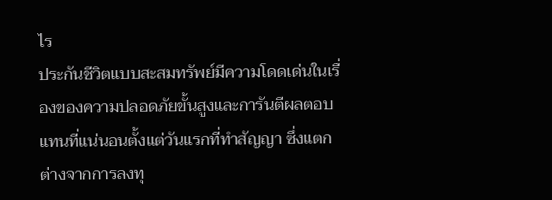ไร
ประกันชีวิตแบบสะสมทรัพย์มีความโดดเด่นในเรื่องของความปลอดภัยขั้นสูงและการันตีผลตอบแทนที่แน่นอนตั้งแต่วันแรกที่ทำสัญญา ซึ่งแตกต่างจากการลงทุ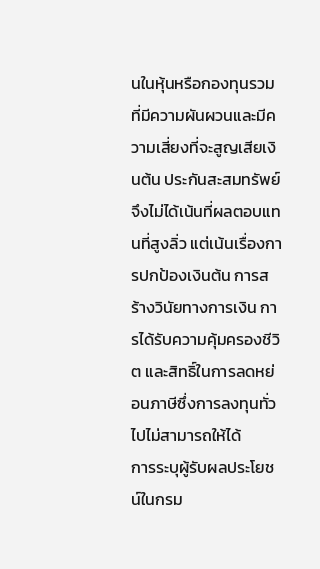นในหุ้นหรือกองทุนรวมที่มีความผันผวนและมีความเสี่ยงที่จะสูญเสียเงินต้น ประกันสะสมทรัพย์จึงไม่ได้เน้นที่ผลตอบแทนที่สูงลิ่ว แต่เน้นเรื่องการปกป้องเงินต้น การสร้างวินัยทางการเงิน การได้รับความคุ้มครองชีวิต และสิทธิ์ในการลดหย่อนภาษีซึ่งการลงทุนทั่วไปไม่สามารถให้ได้
การระบุผู้รับผลประโยชน์ในกรม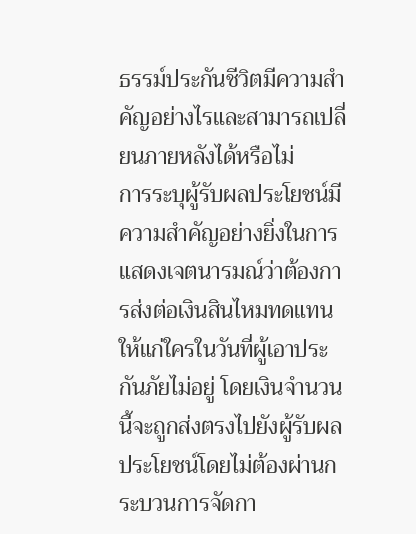ธรรม์ประกันชีวิตมีความสำคัญอย่างไรและสามารถเปลี่ยนภายหลังได้หรือไม่
การระบุผู้รับผลประโยชน์มีความสำคัญอย่างยิ่งในการแสดงเจตนารมณ์ว่าต้องการส่งต่อเงินสินไหมทดแทนให้แก่ใครในวันที่ผู้เอาประกันภัยไม่อยู่ โดยเงินจำนวนนี้จะถูกส่งตรงไปยังผู้รับผลประโยชน์โดยไม่ต้องผ่านกระบวนการจัดกา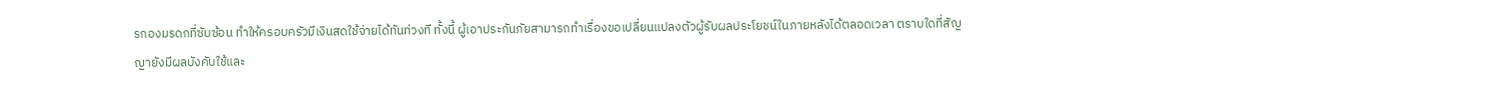รกองมรดกที่ซับซ้อน ทำให้ครอบครัวมีเงินสดใช้จ่ายได้ทันท่วงที ทั้งนี้ ผู้เอาประกันภัยสามารถทำเรื่องขอเปลี่ยนแปลงตัวผู้รับผลประโยชน์ในภายหลังได้ตลอดเวลา ตราบใดที่สัญญายังมีผลบังคับใช้และ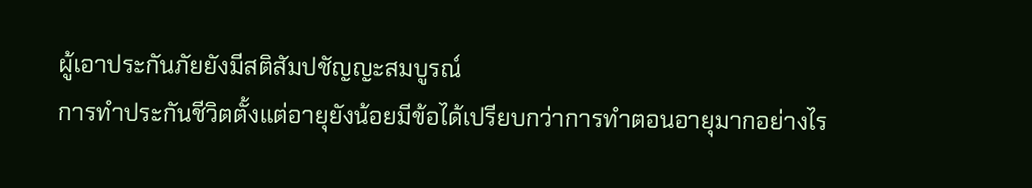ผู้เอาประกันภัยยังมีสติสัมปชัญญะสมบูรณ์
การทำประกันชีวิตตั้งแต่อายุยังน้อยมีข้อได้เปรียบกว่าการทำตอนอายุมากอย่างไร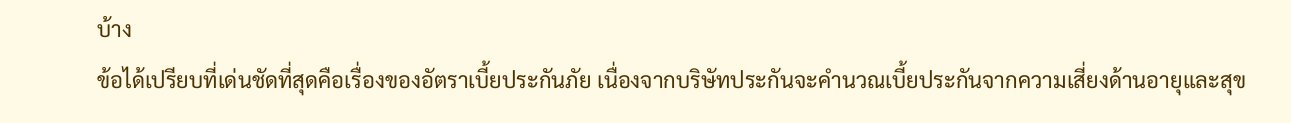บ้าง
ข้อได้เปรียบที่เด่นชัดที่สุดคือเรื่องของอัตราเบี้ยประกันภัย เนื่องจากบริษัทประกันจะคำนวณเบี้ยประกันจากความเสี่ยงด้านอายุและสุข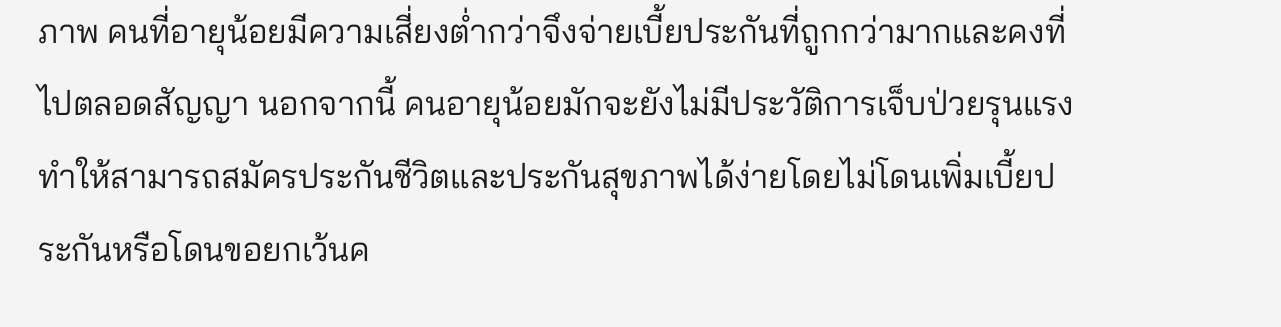ภาพ คนที่อายุน้อยมีความเสี่ยงต่ำกว่าจึงจ่ายเบี้ยประกันที่ถูกกว่ามากและคงที่ไปตลอดสัญญา นอกจากนี้ คนอายุน้อยมักจะยังไม่มีประวัติการเจ็บป่วยรุนแรง ทำให้สามารถสมัครประกันชีวิตและประกันสุขภาพได้ง่ายโดยไม่โดนเพิ่มเบี้ยประกันหรือโดนขอยกเว้นค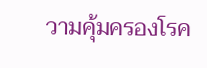วามคุ้มครองโรค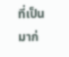ที่เป็นมาก่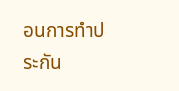อนการทำประกัน